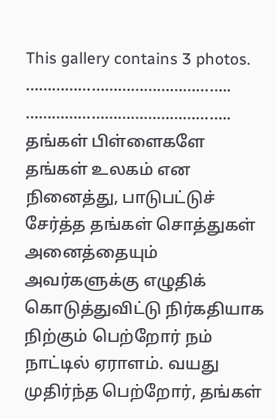This gallery contains 3 photos.
……………………………………….. ……………………………………….. தங்கள் பிள்ளைகளே தங்கள் உலகம் என நினைத்து, பாடுபட்டுச் சேர்த்த தங்கள் சொத்துகள் அனைத்தையும் அவர்களுக்கு எழுதிக் கொடுத்துவிட்டு நிர்கதியாக நிற்கும் பெற்றோர் நம் நாட்டில் ஏராளம். வயது முதிர்ந்த பெற்றோர், தங்கள்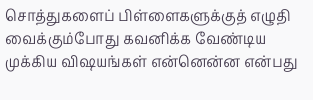சொத்துகளைப் பிள்ளைகளுக்குத் எழுதி வைக்கும்போது கவனிக்க வேண்டிய முக்கிய விஷயங்கள் என்னென்ன என்பது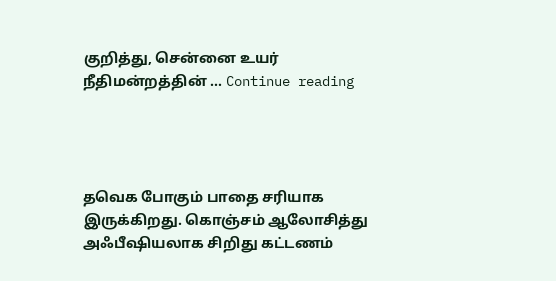குறித்து, சென்னை உயர் நீதிமன்றத்தின் … Continue reading




தவெக போகும் பாதை சரியாக இருக்கிறது. கொஞ்சம் ஆலோசித்து அஃபீஷியலாக சிறிது கட்டணம்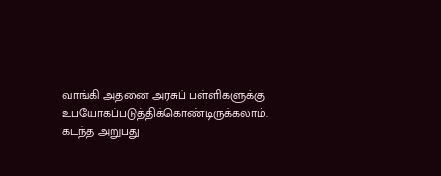வாங்கி அதனை அரசுப் பள்ளிகளுக்கு உபயோகப்படுத்திக்கொண்டிருக்கலாம். கடந்த அறுபது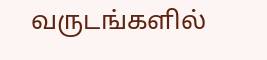வருடங்களில்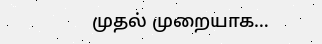முதல் முறையாக…